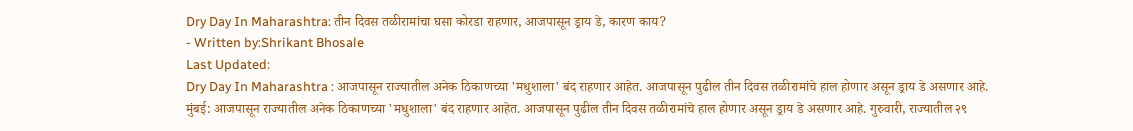Dry Day In Maharashtra: तीन दिवस तळीरामांचा घसा कोरडा राहणार, आजपासून ड्राय डे, कारण काय?
- Written by:Shrikant Bhosale
Last Updated:
Dry Day In Maharashtra : आजपासून राज्यातील अनेक ठिकाणच्या 'मधुशाला' बंद राहणार आहेत. आजपासून पुढील तीन दिवस तळीरामांचे हाल होणार असून ड्राय डे असणार आहे.
मुंबई: आजपासून राज्यातील अनेक ठिकाणच्या 'मधुशाला' बंद राहणार आहेत. आजपासून पुढील तीन दिवस तळीरामांचे हाल होणार असून ड्राय डे असणार आहे. गुरुवारी, राज्यातील २९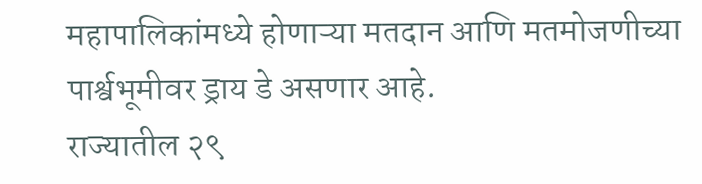महापालिकांमध्ये होणाऱ्या मतदान आणि मतमोजणीच्या पार्श्वभूमीवर ड्राय डे असणार आहे.
राज्यातील २९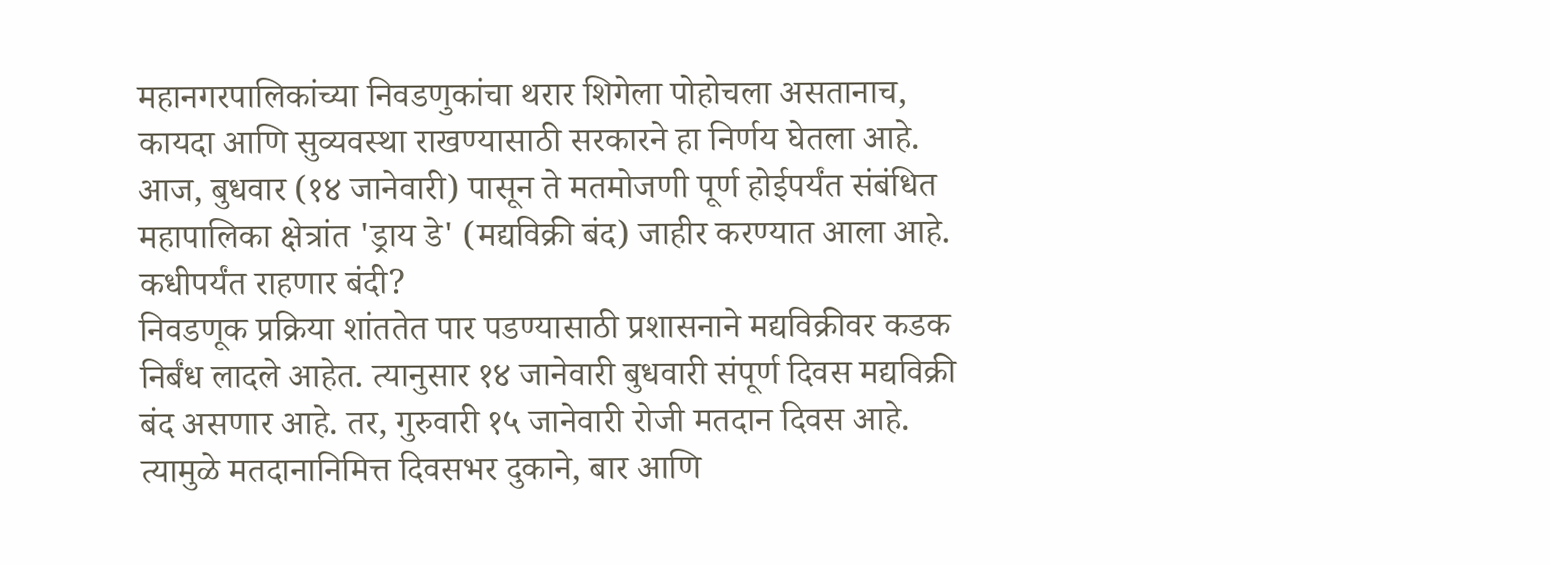महानगरपालिकांच्या निवडणुकांचा थरार शिगेला पोहोचला असतानाच, कायदा आणि सुव्यवस्था राखण्यासाठी सरकारने हा निर्णय घेतला आहे. आज, बुधवार (१४ जानेवारी) पासून ते मतमोजणी पूर्ण होईपर्यंत संबंधित महापालिका क्षेत्रांत 'ड्राय डे' (मद्यविक्री बंद) जाहीर करण्यात आला आहे.
कधीपर्यंत राहणार बंदी?
निवडणूक प्रक्रिया शांततेत पार पडण्यासाठी प्रशासनाने मद्यविक्रीवर कडक निर्बंध लादले आहेत. त्यानुसार १४ जानेवारी बुधवारी संपूर्ण दिवस मद्यविक्री बंद असणार आहे. तर, गुरुवारी १५ जानेवारी रोजी मतदान दिवस आहे. त्यामुळे मतदानानिमित्त दिवसभर दुकाने, बार आणि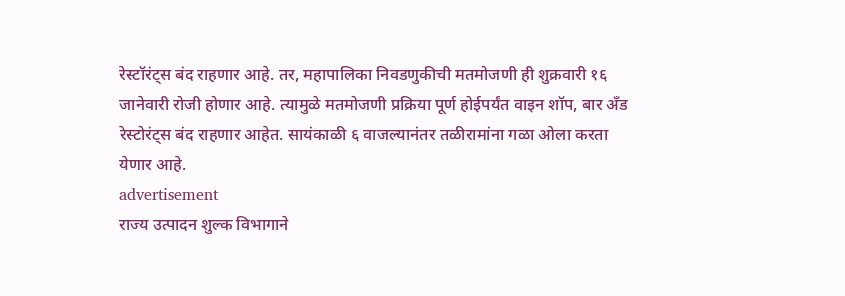रेस्टॉरंट्स बंद राहणार आहे. तर, महापालिका निवडणुकीची मतमोजणी ही शुक्रवारी १६ जानेवारी रोजी होणार आहे. त्यामुळे मतमोजणी प्रक्रिया पूर्ण होईपर्यंत वाइन शॉप, बार अँड रेस्टोरंट्स बंद राहणार आहेत. सायंकाळी ६ वाजल्यानंतर तळीरामांना गळा ओला करता येणार आहे.
advertisement
राज्य उत्पादन शुल्क विभागाने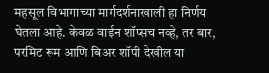महसूल विभागाच्या मार्गदर्शनाखाली हा निर्णय घेतला आहे. केवळ वाईन शॉप्सच नव्हे, तर बार, परमिट रूम आणि बिअर शॉपी देखील या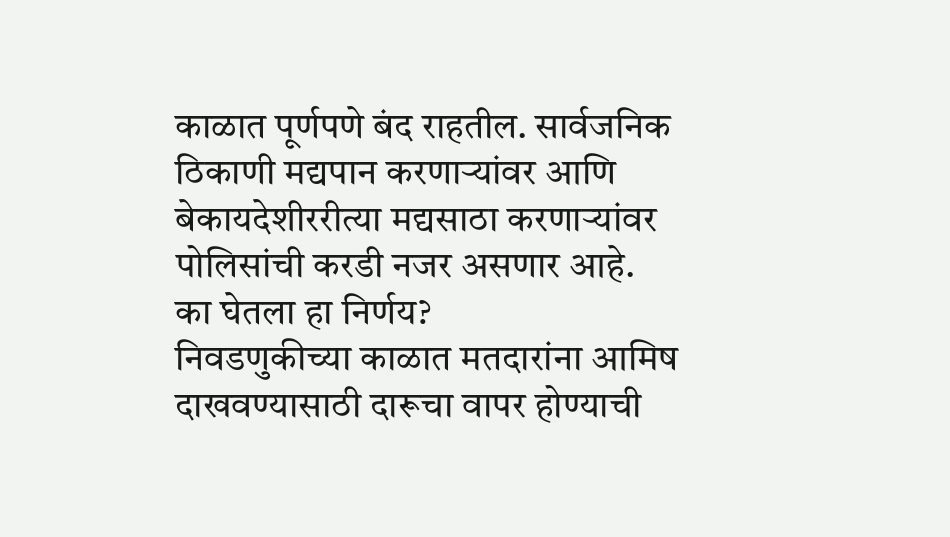काळात पूर्णपणे बंद राहतील. सार्वजनिक ठिकाणी मद्यपान करणाऱ्यांवर आणि बेकायदेशीररीत्या मद्यसाठा करणाऱ्यांवर पोलिसांची करडी नजर असणार आहे.
का घेतला हा निर्णय?
निवडणुकीच्या काळात मतदारांना आमिष दाखवण्यासाठी दारूचा वापर होण्याची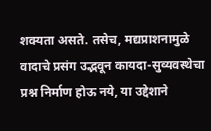शक्यता असते. तसेच, मद्यप्राशनामुळे वादाचे प्रसंग उद्भवून कायदा-सुव्यवस्थेचा प्रश्न निर्माण होऊ नये, या उद्देशाने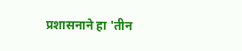प्रशासनाने हा 'तीन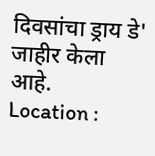दिवसांचा ड्राय डे' जाहीर केला आहे.
Location :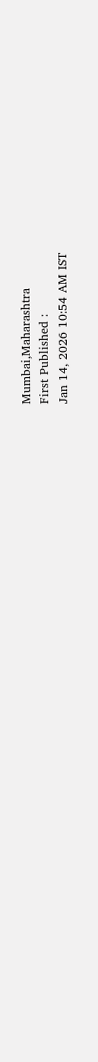Mumbai,Maharashtra
First Published :
Jan 14, 2026 10:54 AM IST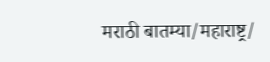मराठी बातम्या/महाराष्ट्र/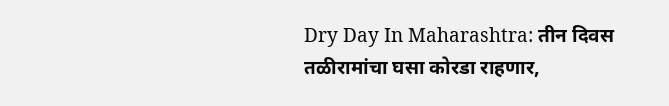Dry Day In Maharashtra: तीन दिवस तळीरामांचा घसा कोरडा राहणार,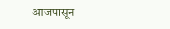आजपासून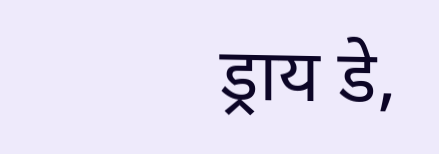ड्राय डे,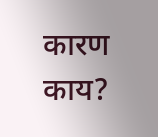कारण काय?